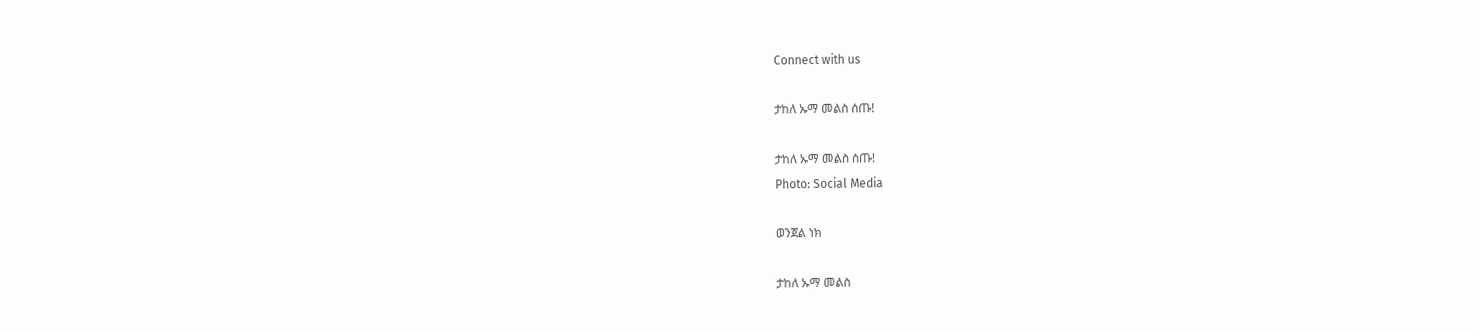Connect with us

ታከለ ኡማ መልስ ሰጡ!

ታከለ ኡማ መልስ ሰጡ!
Photo: Social Media

ወንጀል ነክ

ታከለ ኡማ መልስ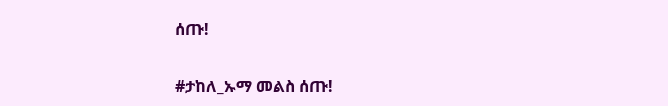ሰጡ!

#ታከለ_ኡማ መልስ ሰጡ!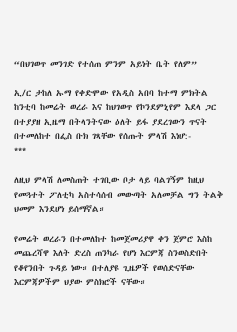“በህገወጥ መንገድ የተሰጠ ምንም አይነት ቤት የለም”

ኢ/ር ታከለ ኡማ የቀድሞው የአዲስ አበባ ከተማ ምክትል ከንቲባ ከመሬት ወረራ እና ከህገወጥ የኮንደምኒየም እደላ ጋር በተያያዘ ኢዜማ በትላንትናው ዕለት ይፋ ያደረገውን ጥናት በተመለከተ በፌስ ቡክ ገጻቸው የሰጡት ምላሽ እነሆ:-
***

ለዚህ ምላሽ ለመስጠት ተገቢው ቦታ ላይ ባልገኝም ከዚህ የመጓተት ፖለቲካ አስተሳሰብ መውጣት አለመቻል ግን ትልቅ ህመም እንደሆነ ይሰማኛል።

የመሬት ወረራን በተመለከተ ከመጀመሪያዋ ቀን ጀምሮ እስከ መጨረሻዋ እለት ድረስ ጠንካራ የሆነ እርምጃ ስንወስድበት የቆየንበት ጉዳይ ነው። በተለያዩ ጊዜዎች የወሰድናቸው እርምጃዎችም ህያው ምስክሮች ናቸው።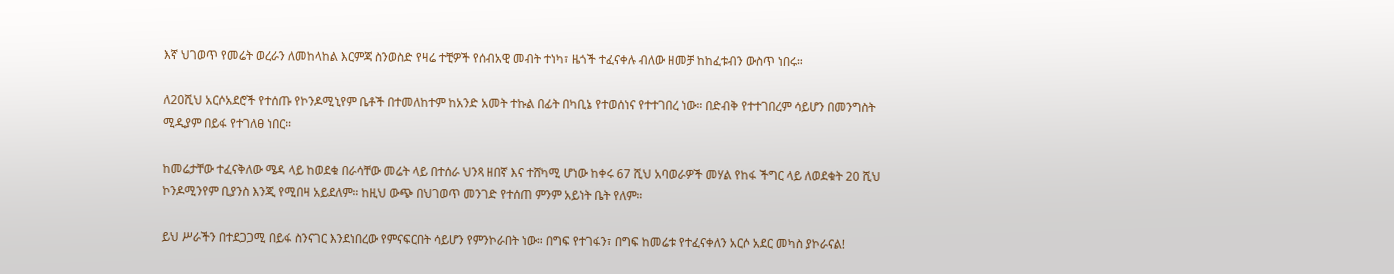እኛ ህገወጥ የመሬት ወረራን ለመከላከል እርምጃ ስንወስድ የዛሬ ተቺዎች የሰብአዊ መብት ተነካ፣ ዜጎች ተፈናቀሉ ብለው ዘመቻ ከከፈቱብን ውስጥ ነበሩ።

ለ20ሺህ አርሶአደሮች የተሰጡ የኮንዶሚኒየም ቤቶች በተመለከተም ከአንድ አመት ተኩል በፊት በካቢኔ የተወሰነና የተተገበረ ነው። በድብቅ የተተገበረም ሳይሆን በመንግስት ሚዲያም በይፋ የተገለፀ ነበር።

ከመሬታቸው ተፈናቅለው ሜዳ ላይ ከወደቁ በራሳቸው መሬት ላይ በተሰራ ህንጻ ዘበኛ እና ተሸካሚ ሆነው ከቀሩ 67 ሺህ አባወራዎች መሃል የከፋ ችግር ላይ ለወደቁት 20 ሺህ ኮንዶሚንየም ቢያንስ እንጂ የሚበዛ አይደለም። ከዚህ ውጭ በህገወጥ መንገድ የተሰጠ ምንም አይነት ቤት የለም።

ይህ ሥራችን በተደጋጋሚ በይፋ ስንናገር እንደነበረው የምናፍርበት ሳይሆን የምንኮራበት ነው። በግፍ የተገፋን፣ በግፍ ከመሬቱ የተፈናቀለን አርሶ አደር መካስ ያኮራናል!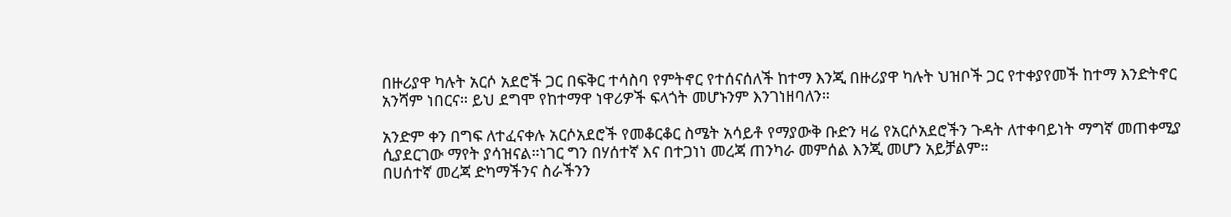በዙሪያዋ ካሉት አርሶ አደሮች ጋር በፍቅር ተሳስባ የምትኖር የተሰናሰለች ከተማ እንጂ በዙሪያዋ ካሉት ህዝቦች ጋር የተቀያየመች ከተማ እንድትኖር አንሻም ነበርና። ይህ ደግሞ የከተማዋ ነዋሪዎች ፍላጎት መሆኑንም እንገነዘባለን።

አንድም ቀን በግፍ ለተፈናቀሉ አርሶአደሮች የመቆርቆር ስሜት አሳይቶ የማያውቅ ቡድን ዛሬ የአርሶአደሮችን ጉዳት ለተቀባይነት ማግኛ መጠቀሚያ ሲያደርገው ማየት ያሳዝናል።ነገር ግን በሃሰተኛ እና በተጋነነ መረጃ ጠንካራ መምሰል እንጂ መሆን አይቻልም።
በሀሰተኛ መረጃ ድካማችንና ስራችንን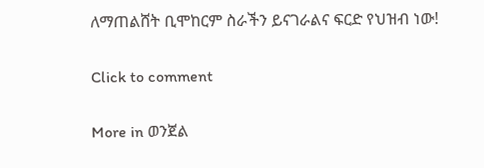ለማጠልሸት ቢሞከርም ስራችን ይናገራልና ፍርድ የህዝብ ነው!

Click to comment

More in ወንጀል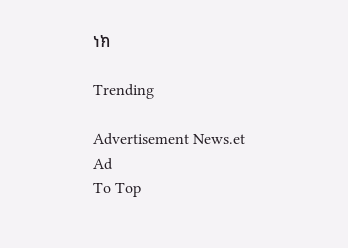ነክ

Trending

Advertisement News.et Ad
To Top